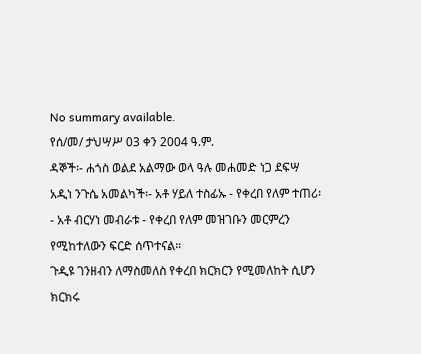No summary available.
የሰ/መ/ ታህሣሥ 03 ቀን 2004 ዓ.ም.
ዳኞች፡- ሐጎስ ወልደ አልማው ወላ ዓሉ መሐመድ ነጋ ደፍሣ አዲነ ንጉሴ አመልካች፡- አቶ ሃይለ ተስፊኡ - የቀረበ የለም ተጠሪ፡- አቶ ብርሃነ መብራቱ - የቀረበ የለም መዝገቡን መርምረን የሚከተለውን ፍርድ ሰጥተናል።
ጉዲዩ ገንዘብን ለማስመለስ የቀረበ ክርክርን የሚመለከት ሲሆን ክርክሩ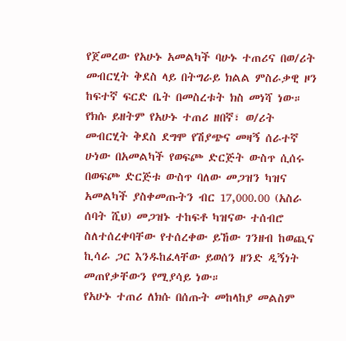የጀመረው የአሁኑ አመልካች ባሁኑ ተጠሪና በወ/ሪት መብርሂት ቅደስ ላይ በትግራይ ክልል ምስራቃዊ ዞን ከፍተኛ ፍርድ ቤት በመስረቱት ክስ መነሻ ነው። የክሱ ይዘትም የአሁኑ ተጠሪ ዘበኛ፣ ወ/ሪት መብርሂት ቅደስ ደግሞ የሽያጭና መዛኝ ሰራተኛ ሁነው በአመልካች የወፍጮ ድርጅት ውስጥ ሲሰሩ በወፍጮ ድርጅቱ ውስጥ ባለው መጋዝን ካዝና አመልካች ያስቀመጡትን ብር 17,000.00 (አስራ ሰባት ሺህ) መጋዝኑ ተከፍቶ ካዝናው ተሰብሮ ስለተሰረቀባቸው የተሰረቀው ይኸው ገንዘብ ከወጪና ኪሳራ ጋር እንዱከፈላቸው ይወሰን ዘንድ ዲኝነት መጠየቃቸውን የሚያሳይ ነው።
የአሁኑ ተጠሪ ለክሱ በሰጡት መከላከያ መልስም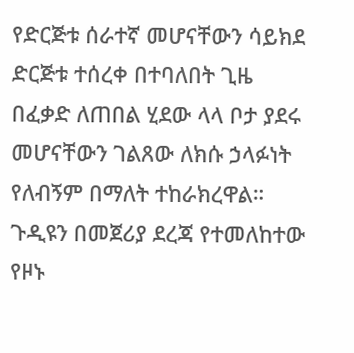የድርጅቱ ሰራተኛ መሆናቸውን ሳይክደ ድርጅቱ ተሰረቀ በተባለበት ጊዜ በፈቃድ ለጠበል ሂደው ላላ ቦታ ያደሩ መሆናቸውን ገልጸው ለክሱ ኃላፉነት የለብኝም በማለት ተከራክረዋል። ጉዲዩን በመጀሪያ ደረጃ የተመለከተው የዞኑ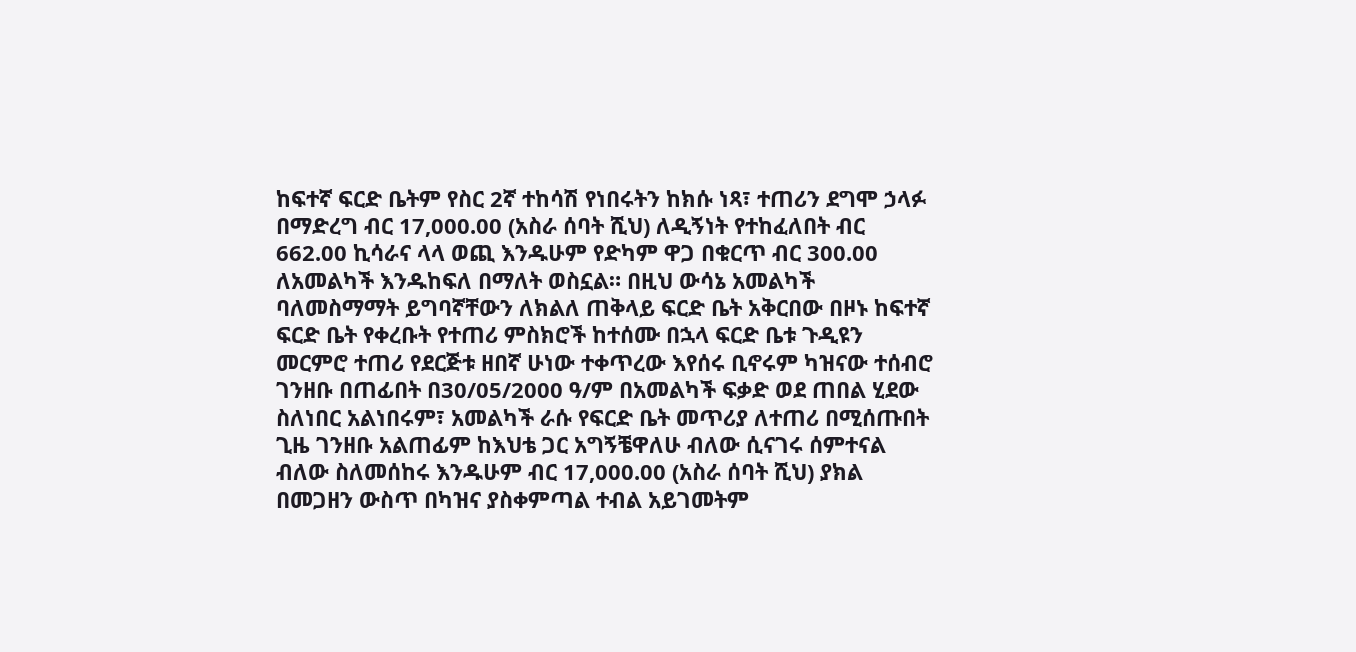ከፍተኛ ፍርድ ቤትም የስር 2ኛ ተከሳሽ የነበሩትን ከክሱ ነጻ፣ ተጠሪን ደግሞ ኃላፉ በማድረግ ብር 17,000.00 (አስራ ሰባት ሺህ) ለዲኝነት የተከፈለበት ብር 662.00 ኪሳራና ላላ ወጪ እንዱሁም የድካም ዋጋ በቁርጥ ብር 300.00 ለአመልካች እንዱከፍለ በማለት ወስኗል። በዚህ ውሳኔ አመልካች ባለመስማማት ይግባኛቸውን ለክልለ ጠቅላይ ፍርድ ቤት አቅርበው በዞኑ ከፍተኛ ፍርድ ቤት የቀረቡት የተጠሪ ምስክሮች ከተሰሙ በኋላ ፍርድ ቤቱ ጉዲዩን መርምሮ ተጠሪ የደርጅቱ ዘበኛ ሁነው ተቀጥረው እየሰሩ ቢኖሩም ካዝናው ተሰብሮ ገንዘቡ በጠፊበት በ30/05/2000 ዓ/ም በአመልካች ፍቃድ ወደ ጠበል ሂደው ስለነበር አልነበሩም፣ አመልካች ራሱ የፍርድ ቤት መጥሪያ ለተጠሪ በሚሰጡበት ጊዜ ገንዘቡ አልጠፊም ከእህቴ ጋር አግኝቼዋለሁ ብለው ሲናገሩ ሰምተናል ብለው ስለመሰከሩ እንዱሁም ብር 17,000.00 (አስራ ሰባት ሺህ) ያክል በመጋዘን ውስጥ በካዝና ያስቀምጣል ተብል አይገመትም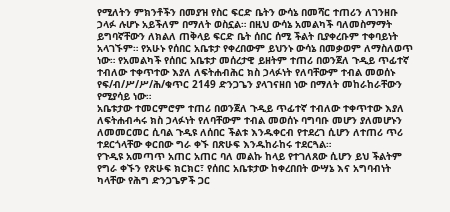የሚለትን ምክንቶችን በመያዝ የስር ፍርድ ቤትን ውሳኔ በመሻር ተጠሪን ለገንዘቡ ኃላፉ ሉሆኑ አይችለም በማለት ወስኗል። በዚህ ውሳኔ አመልካች ባለመስማማት ይግባኛቸውን ለክልለ ጠቅላይ ፍርድ ቤት ሰበር ሰሚ ችልት ቢያቀረቡም ተቀባይነት አላገኙም። የአሁኑ የሰበር አቤቱታ የቀረበውም ይህንኑ ውሳኔ በመቃወም ለማስለወጥ ነው። የአመልካች የሰበር አቤቱታ መሰረታዊ ይዘትም ተጠሪ በወንጀለ ጉዲይ ጥፊተኛ ተብለው ተቀጥተው እያለ ለፍትሐብሕር ክስ ኃላፉነት የለባቸውም ተብል መወሰኑ የፍ/ብ/ሥ/ሥ/ሕ/ቁጥር 2149 ድንጋጌን ያላገናዘበ ነው በማለት መከራከራቸውን የሚያሳይ ነው።
አቤቱታው ተመርምሮም ተጠሪ በወንጀለ ጉዲይ ጥፊተኛ ተብለው ተቀጥተው እያለ ለፍትሐብሓሩ ክስ ኃላፉነት የለባቸውም ተብል መወሰኑ ባግባቡ መሆን ያለመሆኑን ለመመርመር ሲባል ጉዲዩ ለሰበር ችልቱ እንዱቀርብ የተደረገ ሲሆን ለተጠሪ ጥሪ ተደርጎላቸው ቀርበው ግራ ቀኙ በጽሁፍ እንዱከራከሩ ተደርጓል።
የጉዲዩ አመጣጥ አጠር አጠር ባለ መልኩ ከላይ የተገለጸው ሲሆን ይህ ችልትም የግራ ቀኙን የጽሁፍ ክርክር፣ የሰበር አቤቱታው ከቀረበበት ውሣኔ እና አግባብነት ካላቸው የሕግ ድንጋጌዎች ጋር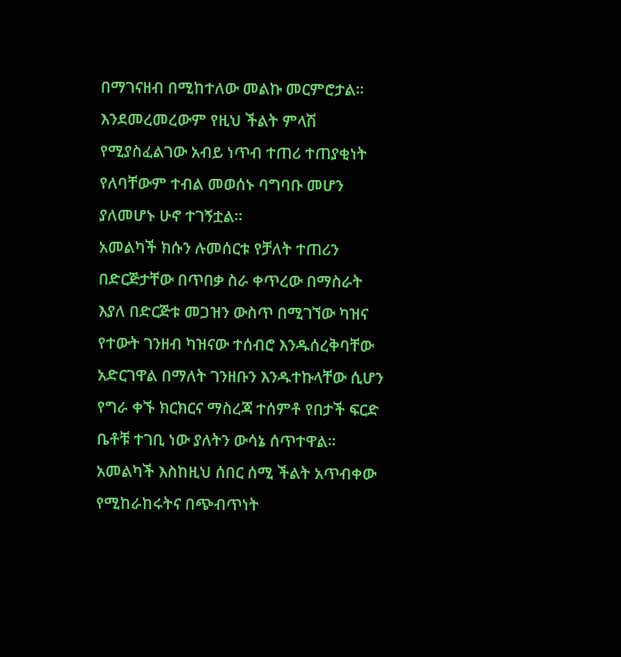በማገናዘብ በሚከተለው መልኩ መርምሮታል። እንደመረመረውም የዚህ ችልት ምላሽ የሚያስፈልገው አብይ ነጥብ ተጠሪ ተጠያቂነት የለባቸውም ተብል መወሰኑ ባግባቡ መሆን ያለመሆኑ ሁኖ ተገኝቷል።
አመልካች ክሱን ሉመሰርቱ የቻለት ተጠሪን በድርጅታቸው በጥበቃ ስራ ቀጥረው በማስራት እያለ በድርጅቱ መጋዝን ውስጥ በሚገኘው ካዝና የተውት ገንዘብ ካዝናው ተሰብሮ እንዱሰረቅባቸው አድርገዋል በማለት ገንዘቡን እንዱተኩላቸው ሲሆን የግራ ቀኙ ክርክርና ማስረጃ ተሰምቶ የበታች ፍርድ ቤቶቹ ተገቢ ነው ያለትን ውሳኔ ሰጥተዋል። አመልካች እስከዚህ ሰበር ሰሚ ችልት አጥብቀው የሚከራከሩትና በጭብጥነት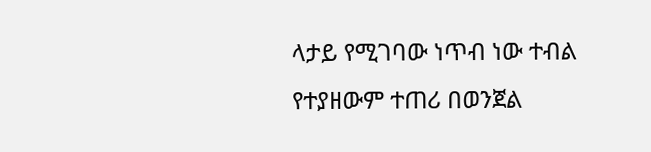ላታይ የሚገባው ነጥብ ነው ተብል የተያዘውም ተጠሪ በወንጀል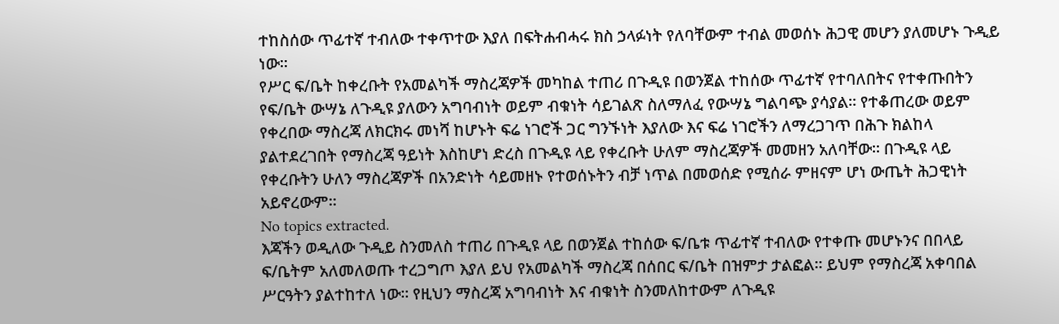ተከስሰው ጥፊተኛ ተብለው ተቀጥተው እያለ በፍትሐብሓሩ ክስ ኃላፉነት የለባቸውም ተብል መወሰኑ ሕጋዊ መሆን ያለመሆኑ ጉዲይ ነው።
የሥር ፍ/ቤት ከቀረቡት የአመልካች ማስረጃዎች መካከል ተጠሪ በጉዲዩ በወንጀል ተከሰው ጥፊተኛ የተባለበትና የተቀጡበትን የፍ/ቤት ውሣኔ ለጉዲዩ ያለውን አግባብነት ወይም ብቁነት ሳይገልጽ ስለማለፈ የውሣኔ ግልባጭ ያሳያል። የተቆጠረው ወይም የቀረበው ማስረጃ ለክርክሩ መነሻ ከሆኑት ፍሬ ነገሮች ጋር ግንኙነት እያለው እና ፍሬ ነገሮችን ለማረጋገጥ በሕጉ ክልከላ ያልተደረገበት የማስረጃ ዓይነት እስከሆነ ድረስ በጉዲዩ ላይ የቀረቡት ሁለም ማስረጃዎች መመዘን አለባቸው። በጉዲዩ ላይ የቀረቡትን ሁለን ማስረጃዎች በአንድነት ሳይመዘኑ የተወሰኑትን ብቻ ነጥል በመወሰድ የሚሰራ ምዘናም ሆነ ውጤት ሕጋዊነት አይኖረውም።
No topics extracted.
እጃችን ወዲለው ጉዲይ ስንመለስ ተጠሪ በጉዲዩ ላይ በወንጀል ተከሰው ፍ/ቤቱ ጥፊተኛ ተብለው የተቀጡ መሆኑንና በበላይ ፍ/ቤትም አለመለወጡ ተረጋግጦ እያለ ይህ የአመልካች ማስረጃ በሰበር ፍ/ቤት በዝምታ ታልፎል። ይህም የማስረጃ አቀባበል ሥርዓትን ያልተከተለ ነው። የዚህን ማስረጃ አግባብነት እና ብቁነት ስንመለከተውም ለጉዲዩ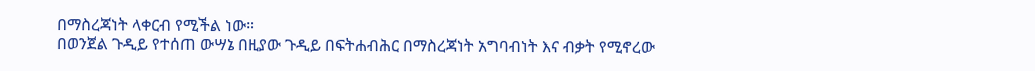በማስረጃነት ላቀርብ የሚችል ነው።
በወንጀል ጉዲይ የተሰጠ ውሣኔ በዚያው ጉዲይ በፍትሐብሕር በማስረጃነት አግባብነት እና ብቃት የሚኖረው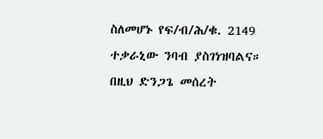ስለመሆኑ የፍ/ብ/ሕ/ቁ. 2149 ተቃራኒው ንባብ ያስገነዝባልና። በዚህ ድንጋጌ መሰረት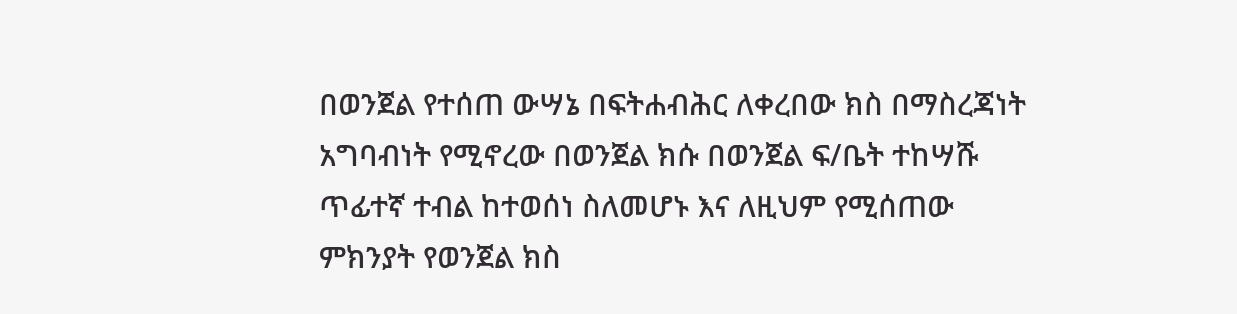በወንጀል የተሰጠ ውሣኔ በፍትሐብሕር ለቀረበው ክስ በማስረጃነት አግባብነት የሚኖረው በወንጀል ክሱ በወንጀል ፍ/ቤት ተከሣሹ ጥፊተኛ ተብል ከተወሰነ ስለመሆኑ እና ለዚህም የሚሰጠው ምክንያት የወንጀል ክስ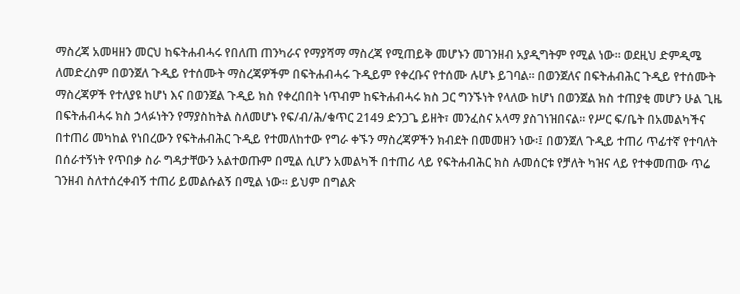ማስረጃ አመዛዘን መርህ ከፍትሐብሓሩ የበለጠ ጠንካራና የማያሻማ ማስረጃ የሚጠይቅ መሆኑን መገንዘብ አያዲግትም የሚል ነው። ወደዚህ ድምዲሜ ለመድረስም በወንጀለ ጉዲይ የተሰሙት ማስረጃዎችም በፍትሐብሓሩ ጉዲይም የቀረቡና የተሰሙ ሉሆኑ ይገባል። በወንጀለና በፍትሐብሕር ጉዲይ የተሰሙት ማስረጃዎች የተለያዩ ከሆነ እና በወንጀል ጉዲይ ክስ የቀረበበት ነጥብም ከፍትሐብሓሩ ክስ ጋር ግንኙነት የላለው ከሆነ በወንጀል ክስ ተጠያቂ መሆን ሁል ጊዜ በፍትሐብሓሩ ክስ ኃላፉነትን የማያስከትል ስለመሆኑ የፍ/ብ/ሕ/ቁጥር 2149 ድንጋጌ ይዘት፣ መንፈስና አላማ ያስገነዝበናል። የሥር ፍ/ቤት በአመልካችና በተጠሪ መካከል የነበረውን የፍትሐብሕር ጉዲይ የተመለከተው የግራ ቀኙን ማስረጃዎችን ክብደት በመመዘን ነው፡፤ በወንጀለ ጉዲይ ተጠሪ ጥፊተኛ የተባለት በሰራተኝነት የጥበቃ ስራ ግዳታቸውን አልተወጡም በሚል ሲሆን አመልካች በተጠሪ ላይ የፍትሐብሕር ክስ ሉመሰርቱ የቻለት ካዝና ላይ የተቀመጠው ጥሬ ገንዘብ ስለተሰረቀብኝ ተጠሪ ይመልሱልኝ በሚል ነው። ይህም በግልጽ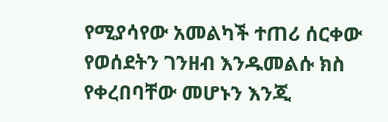የሚያሳየው አመልካች ተጠሪ ሰርቀው የወሰደትን ገንዘብ እንዱመልሱ ክስ የቀረበባቸው መሆኑን እንጂ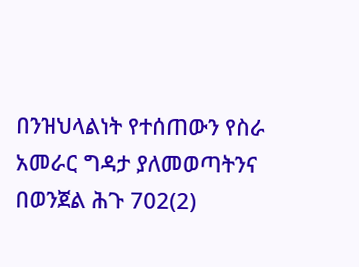በንዝህላልነት የተሰጠውን የስራ አመራር ግዳታ ያለመወጣትንና በወንጀል ሕጉ 702(2)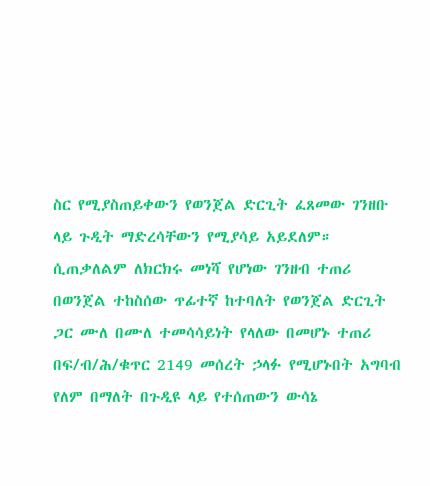ስር የሚያስጠይቀውን የወንጀል ድርጊት ፈጸመው ገንዘቡ ላይ ጉዲት ማድረሳቸውን የሚያሳይ አይደለም።
ሲጠቃለልም ለክርክሩ መነሻ የሆነው ገንዘብ ተጠሪ በወንጀል ተከስሰው ጥፊተኛ ከተባለት የወንጀል ድርጊት ጋር ሙለ በሙለ ተመሳሳይነት የላለው በመሆኑ ተጠሪ በፍ/ብ/ሕ/ቁጥር 2149 መሰረት ኃላፉ የሚሆኑበት አግባብ የለም በማለት በጉዲዩ ላይ የተሰጠውን ውሳኔ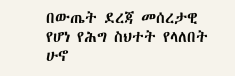በውጤት ደረጃ መሰረታዊ የሆነ የሕግ ስህተት የላለበት ሁኖ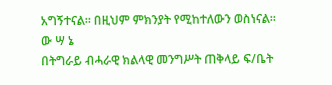አግኝተናል። በዚህም ምክንያት የሚከተለውን ወስነናል።
ው ሣ ኔ
በትግራይ ብሓራዊ ክልላዊ መንግሥት ጠቅላይ ፍ/ቤት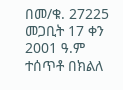በመ/ቁ. 27225 መጋቢት 17 ቀን 2001 ዓ.ም ተሰጥቶ በክልለ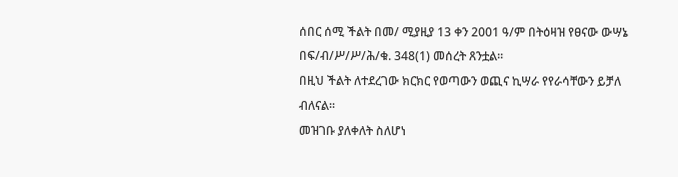ሰበር ሰሚ ችልት በመ/ ሚያዚያ 13 ቀን 2001 ዓ/ም በትዕዛዝ የፀናው ውሣኔ በፍ/ብ/ሥ/ሥ/ሕ/ቁ. 348(1) መሰረት ጸንቷል።
በዚህ ችልት ለተደረገው ክርክር የወጣውን ወጪና ኪሣራ የየራሳቸውን ይቻለ ብለናል።
መዝገቡ ያለቀለት ስለሆነ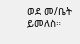ወደ መ/ቤት ይመለስ።